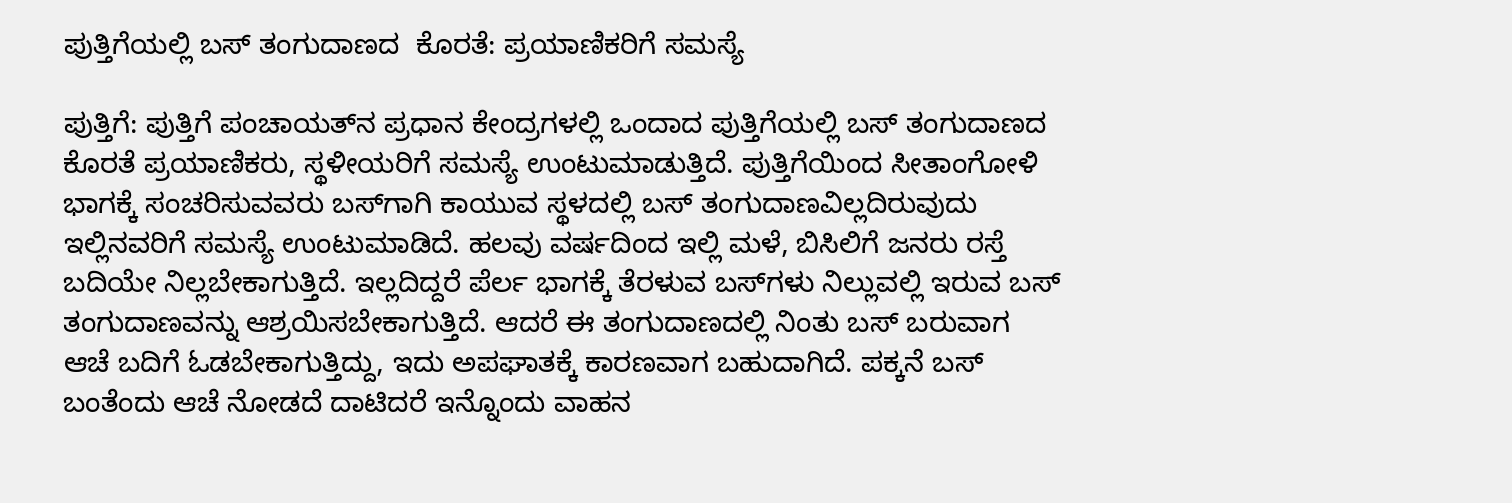ಪುತ್ತಿಗೆಯಲ್ಲಿ ಬಸ್ ತಂಗುದಾಣದ  ಕೊರತೆ: ಪ್ರಯಾಣಿಕರಿಗೆ ಸಮಸ್ಯೆ

ಪುತ್ತಿಗೆ: ಪುತ್ತಿಗೆ ಪಂಚಾಯತ್‌ನ ಪ್ರಧಾನ ಕೇಂದ್ರಗಳಲ್ಲಿ ಒಂದಾದ ಪುತ್ತಿಗೆಯಲ್ಲಿ ಬಸ್ ತಂಗುದಾಣದ ಕೊರತೆ ಪ್ರಯಾಣಿಕರು, ಸ್ಥಳೀಯರಿಗೆ ಸಮಸ್ಯೆ ಉಂಟುಮಾಡುತ್ತಿದೆ. ಪುತ್ತಿಗೆಯಿಂದ ಸೀತಾಂಗೋಳಿ ಭಾಗಕ್ಕೆ ಸಂಚರಿಸುವವರು ಬಸ್‌ಗಾಗಿ ಕಾಯುವ ಸ್ಥಳದಲ್ಲಿ ಬಸ್ ತಂಗುದಾಣವಿಲ್ಲದಿರುವುದು ಇಲ್ಲಿನವರಿಗೆ ಸಮಸ್ಯೆ ಉಂಟುಮಾಡಿದೆ. ಹಲವು ವರ್ಷದಿಂದ ಇಲ್ಲಿ ಮಳೆ, ಬಿಸಿಲಿಗೆ ಜನರು ರಸ್ತೆ ಬದಿಯೇ ನಿಲ್ಲಬೇಕಾಗುತ್ತಿದೆ. ಇಲ್ಲದಿದ್ದರೆ ಪೆರ್ಲ ಭಾಗಕ್ಕೆ ತೆರಳುವ ಬಸ್‌ಗಳು ನಿಲ್ಲುವಲ್ಲಿ ಇರುವ ಬಸ್ ತಂಗುದಾಣವನ್ನು ಆಶ್ರಯಿಸಬೇಕಾಗುತ್ತಿದೆ. ಆದರೆ ಈ ತಂಗುದಾಣದಲ್ಲಿ ನಿಂತು ಬಸ್ ಬರುವಾಗ ಆಚೆ ಬದಿಗೆ ಓಡಬೇಕಾಗುತ್ತಿದ್ದು, ಇದು ಅಪಘಾತಕ್ಕೆ ಕಾರಣವಾಗ ಬಹುದಾಗಿದೆ. ಪಕ್ಕನೆ ಬಸ್ ಬಂತೆಂದು ಆಚೆ ನೋಡದೆ ದಾಟಿದರೆ ಇನ್ನೊಂದು ವಾಹನ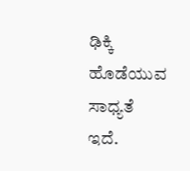ಢಿಕ್ಕಿ ಹೊಡೆಯುವ ಸಾಧ್ಯತೆ ಇದೆ.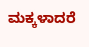ಮಕ್ಕಳಾದರೆ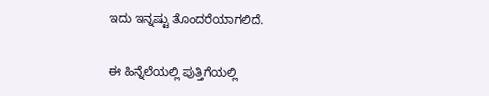ಇದು ಇನ್ನಷ್ಟು ತೊಂದರೆಯಾಗಲಿದೆ.

ಈ ಹಿನ್ನೆಲೆಯಲ್ಲಿ ಪುತ್ತಿಗೆಯಲ್ಲಿ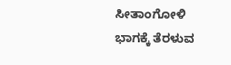ಸೀತಾಂಗೋಳಿ ಭಾಗಕ್ಕೆ ತೆರಳುವ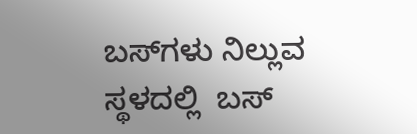ಬಸ್‌ಗಳು ನಿಲ್ಲುವ ಸ್ಥಳದಲ್ಲಿ  ಬಸ್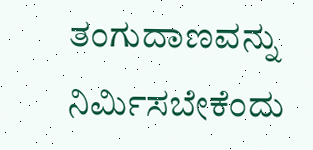ತಂಗುದಾಣವನ್ನು ನಿರ್ಮಿಸಬೇಕೆಂದು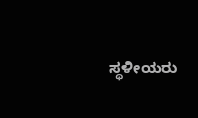ಸ್ಥಳೀಯರು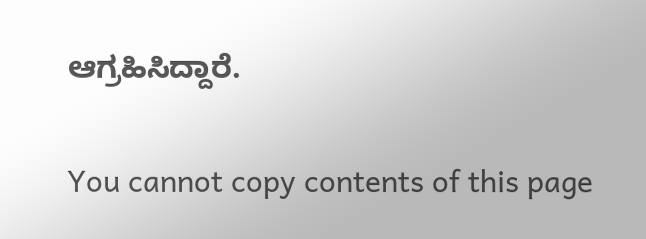ಆಗ್ರಹಿಸಿದ್ದಾರೆ.

You cannot copy contents of this page